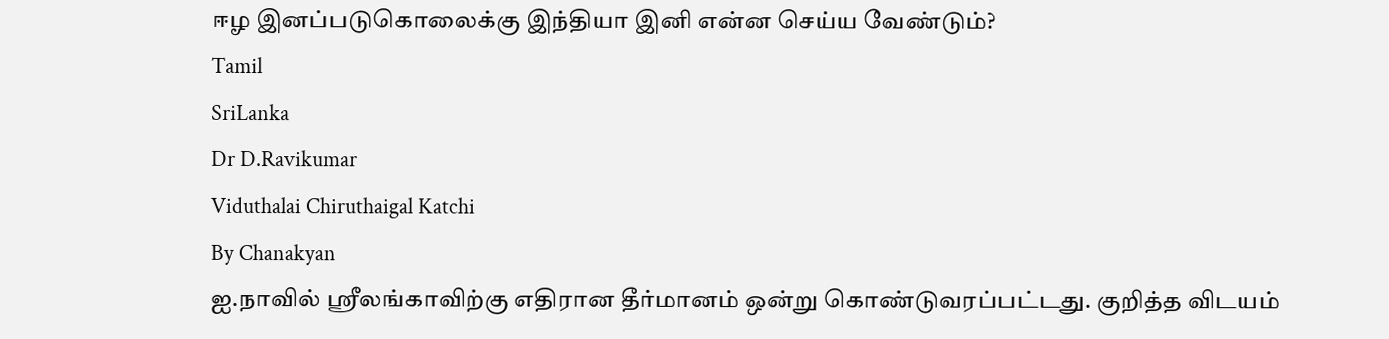ஈழ இனப்படுகொலைக்கு இந்தியா இனி என்ன செய்ய வேண்டும்?
Tamil
SriLanka
Dr D.Ravikumar
Viduthalai Chiruthaigal Katchi
By Chanakyan
ஐ.நாவில் ஸ்ரீலங்காவிற்கு எதிரான தீர்மானம் ஒன்று கொண்டுவரப்பட்டது. குறித்த விடயம்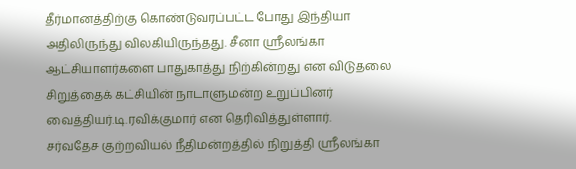தீர்மானத்திற்கு கொண்டுவரப்பட்ட போது இந்தியா அதிலிருந்து விலகியிருந்தது. சீனா ஸ்ரீலங்கா ஆட்சியாளர்களை பாதுகாத்து நிற்கின்றது என விடுதலை சிறுத்தைக் கட்சியின் நாடாளுமன்ற உறுப்பினர் வைத்தியர்.டி.ரவிக்குமார் என தெரிவித்துள்ளார்.
சர்வதேச குற்றவியல் நீதிமன்றத்தில் நிறுத்தி ஸ்ரீலங்கா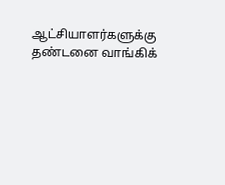ஆட்சியாளர்களுக்கு தண்டனை வாங்கிக்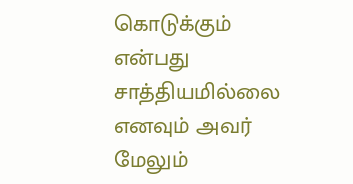கொடுக்கும் என்பது சாத்தியமில்லை எனவும் அவர் மேலும்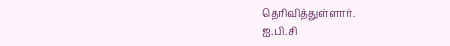தெரிவித்துள்ளார்.
ஐ.பி.சி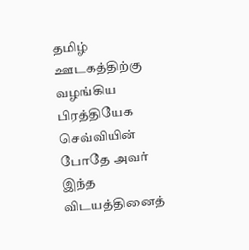தமிழ் ஊடகத்திற்கு வழங்கிய பிரத்தியேக செவ்வியின் போதே அவர் இந்த விடயத்தினைத்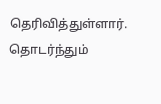தெரிவித்துள்ளார். தொடர்ந்தும்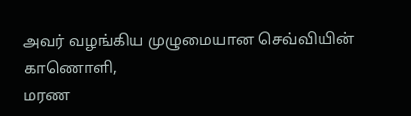அவர் வழங்கிய முழுமையான செவ்வியின் காணொளி,
மரண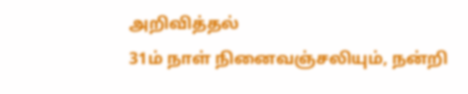அறிவித்தல்
31ம் நாள் நினைவஞ்சலியும், நன்றி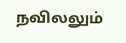நவிலலும்